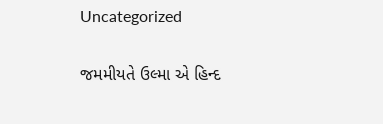Uncategorized

જમમીયતે ઉલ્મા એ હિન્દ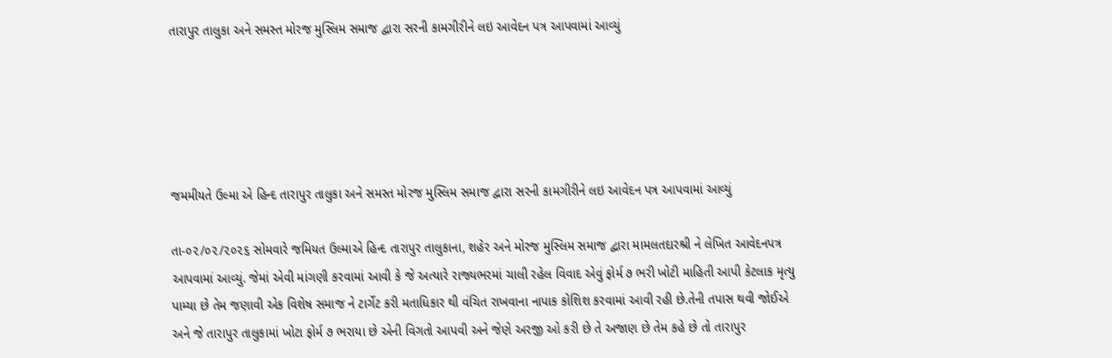તારાપુર તાલુકા અને સમસ્ત મોરજ મુસ્લિમ સમાજ દ્વારા સરની કામગીરીને લઇ આવેદન પત્ર આપવામાં આવ્યું





જમમીયતે ઉલ્મા એ હિન્દ તારાપુર તાલુકા અને સમસ્ત મોરજ મુસ્લિમ સમાજ દ્વારા સરની કામગીરીને લઇ આવેદન પત્ર આપવામાં આવ્યું

તા-૦૨/૦૨/૨૦૨૬ સોમવારે જમિયત ઉલ્માએ હિન્દ તારાપુર તાલુકાના, શહેર અને મોરજ મુસ્લિમ સમાજ દ્વારા મામલતદારશ્રી ને લેખિત આવેદનપત્ર આપવામાં આવ્યું. જેમાં એવી માંગણી કરવામાં આવી કે જે અત્યારે રાજ્યભરમાં ચાલી રહેલ વિવાદ એવું ફોર્મ ૭ ભરી ખોટી માહિતી આપી કેટલાક મૃત્યુ પામ્યા છે તેમ જણાવી એક વિશેષ સમાજ ને ટાર્ગેટ કરી મતાધિકાર થી વંચિત રાખવાના નાપાક કોશિશ કરવામાં આવી રહી છે.તેની તપાસ થવી જોઈએ અને જે તારાપુર તાલુકામાં ખોટા ફોર્મ ૭ ભરાયા છે એની વિગતો આપવી અને જેણે અરજી ઓ કરી છે તે અજાણ છે તેમ કહે છે તો તારાપુર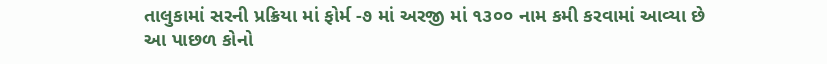તાલુકામાં સરની પ્રક્રિયા માં ફોર્મ -૭ માં અરજી માં ૧૩૦૦ નામ કમી કરવામાં આવ્યા છે આ પાછળ કોનો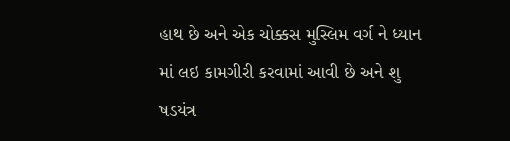હાથ છે અને એક ચોક્કસ મુસ્લિમ વર્ગ ને ધ્યાન માં લઇ કામગીરી કરવામાં આવી છે અને શુ ષડયંત્ર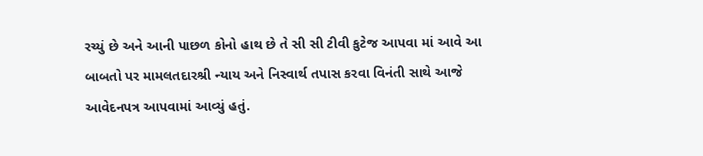રચ્યું છે અને આની પાછળ કોનો હાથ છે તે સી સી ટીવી કુટેજ આપવા માં આવે આ બાબતો પર મામલતદારશ્રી ન્યાય અને નિસ્વાર્થ તપાસ કરવા વિનંતી સાથે આજે આવેદનપત્ર આપવામાં આવ્યું હતું.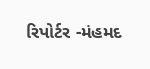રિપોર્ટર ‌-મંહમદ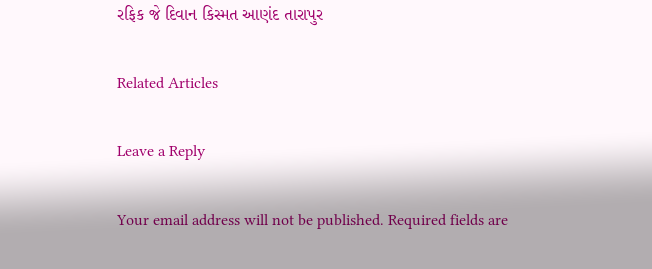રફિક જે દિવાન કિસ્મત આણંદ તારાપુર

Related Articles

Leave a Reply

Your email address will not be published. Required fields are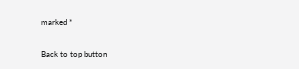marked *

Back to top button